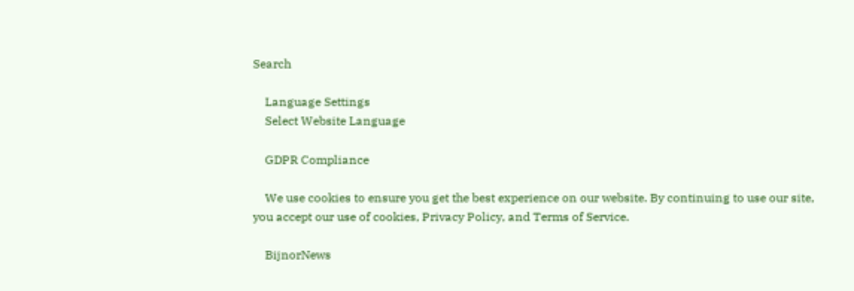Search

    Language Settings
    Select Website Language

    GDPR Compliance

    We use cookies to ensure you get the best experience on our website. By continuing to use our site, you accept our use of cookies, Privacy Policy, and Terms of Service.

    BijnorNews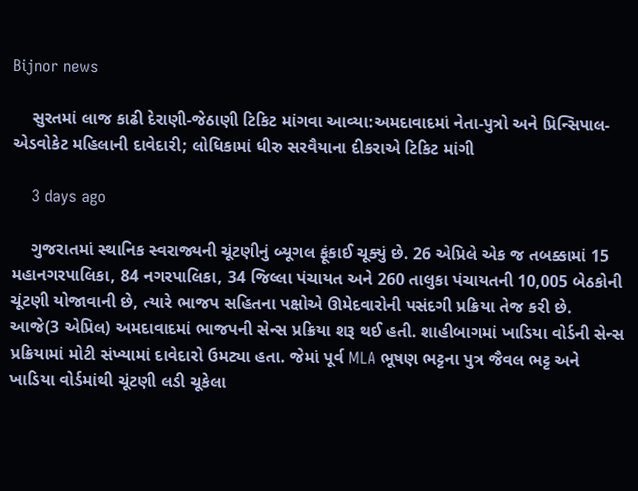Bijnor news

    સુરતમાં લાજ કાઢી દેરાણી-જેઠાણી ટિકિટ માંગવા આવ્યા:અમદાવાદમાં નેતા-પુત્રો અને પ્રિન્સિપાલ-એડવોકેટ મહિલાની દાવેદારી; લોધિકામાં ધીરુ સરવૈયાના દીકરાએ ટિકિટ માંગી

    3 days ago

    ગુજરાતમાં સ્થાનિક સ્વરાજ્યની ચૂંટણીનું બ્યૂગલ ફૂંકાઈ ચૂક્યું છે. 26 એપ્રિલે એક જ તબક્કામાં 15 મહાનગરપાલિકા, 84 નગરપાલિકા, 34 જિલ્લા પંચાયત અને 260 તાલુકા પંચાયતની 10,005 બેઠકોની ચૂંટણી યોજાવાની છે, ત્યારે ભાજપ સહિતના પક્ષોએ ઊમેદવારોની પસંદગી પ્રક્રિયા તેજ કરી છે. આજે(3 એપ્રિલ) અમદાવાદમાં ભાજપની સેન્સ પ્રક્રિયા શરૂ થઈ હતી. શાહીબાગમાં ખાડિયા વોર્ડની સેન્સ પ્રક્રિયામાં મોટી સંખ્યામાં દાવેદારો ઉમટ્યા હતા. જેમાં પૂર્વ MLA ભૂષણ ભટ્ટના પુત્ર જૈવલ ભટ્ટ અને ખાડિયા વોર્ડમાંથી ચૂંટણી લડી ચૂકેલા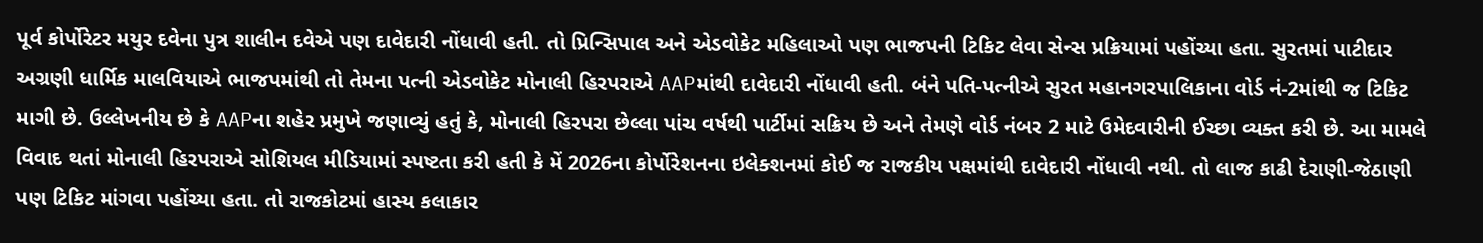પૂર્વ કોર્પોરેટર મયુર દવેના પુત્ર શાલીન દવેએ પણ દાવેદારી નોંધાવી હતી. તો પ્રિન્સિપાલ અને એડવોકેટ મહિલાઓ પણ ભાજપની ટિકિટ લેવા સેન્સ પ્રક્રિયામાં પહોંચ્યા હતા. સુરતમાં પાટીદાર અગ્રણી ધાર્મિક માલવિયાએ ભાજપમાંથી તો તેમના પત્ની એડવોકેટ મોનાલી હિરપરાએ AAPમાંથી દાવેદારી નોંધાવી હતી. બંને પતિ-પત્નીએ સુરત મહાનગરપાલિકાના વોર્ડ નં-2માંથી જ ટિકિટ માગી છે. ઉલ્લેખનીય છે કે AAPના શહેર પ્રમુખે જણાવ્યું હતું કે, મોનાલી હિરપરા છેલ્લા પાંચ વર્ષથી પાર્ટીમાં સક્રિય છે અને તેમણે વોર્ડ નંબર 2 માટે ઉમેદવારીની ઈચ્છા વ્યક્ત કરી છે. આ મામલે વિવાદ થતાં મોનાલી હિરપરાએ સોશિયલ મીડિયામાં સ્પષ્ટતા કરી હતી કે મેં 2026ના કોર્પોરેશનના ઇલેક્શનમાં કોઈ જ રાજકીય પક્ષમાંથી દાવેદારી નોંધાવી નથી. તો લાજ કાઢી દેરાણી-જેઠાણી પણ ટિકિટ માંગવા પહોંચ્યા હતા. તો રાજકોટમાં હાસ્ય કલાકાર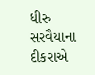ધીરુ સરવૈયાના દીકરાએ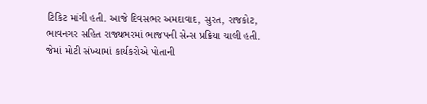ટિકિટ માંગી હતી. આજે દિવસભર અમદાવાદ, સુરત, રાજકોટ, ભાવનગર સહિત રાજ્યભરમાં ભાજપની સેન્સ પ્રક્રિયા ચાલી હતી. જેમાં મોટી સંખ્યામાં કાર્યકરોએ પોતાની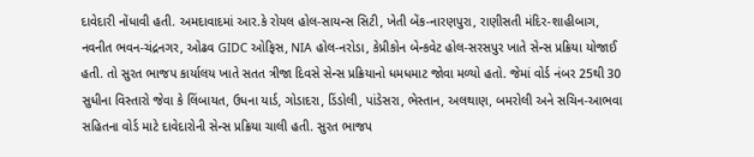દાવેદારી નોંધાવી હતી. અમદાવાદમાં આર.કે રોયલ હોલ-સાયન્સ સિટી, ખેતી બેંક-નારણપુરા, રાણીસતી મંદિર-શાહીબાગ, નવનીત ભવન-ચંદ્રનગર, ઓઢવ GIDC ઓફિસ, NIA હોલ-નરોડા, કેપ્રીકોન બેન્કવેટ હોલ-સરસપુર ખાતે સેન્સ પ્રક્રિયા યોજાઈ હતી. તો સુરત ભાજપ કાર્યાલય ખાતે સતત ત્રીજા દિવસે સેન્સ પ્રક્રિયાનો ધમધમાટ જોવા મળ્યો હતો. જેમાં વોર્ડ નંબર 25થી 30 સુધીના વિસ્તારો જેવા કે લિંબાયત, ઉધના યાર્ડ, ગોડાદરા, ડિંડોલી, પાંડેસરા, ભેસ્તાન, અલથાણ, બમરોલી અને સચિન-આભવા સહિતના વોર્ડ માટે દાવેદારોની સેન્સ પ્રક્રિયા ચાલી હતી. સુરત ભાજપ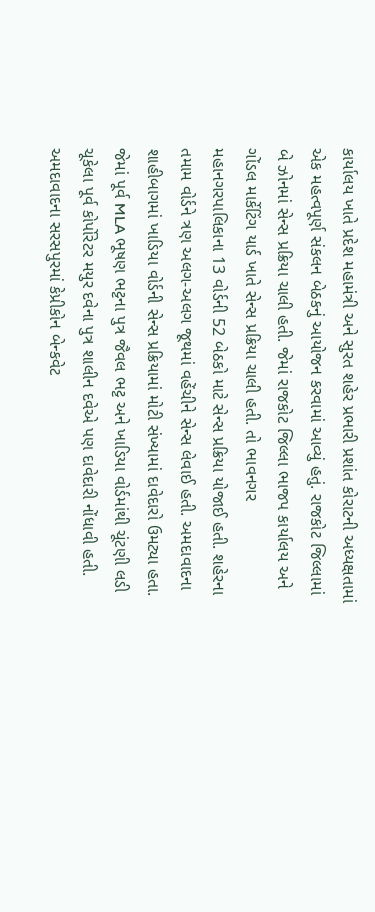કાર્યાલય ખાતે પ્રદેશ મહામંત્રી અને સુરત શહેર પ્રભારી પ્રશાંત કોરાટની અધ્યક્ષતામાં એક મહત્વપૂર્ણ સંકલન બેઠકનું આયોજન કરવામાં આવ્યું હતું. રાજકોટ જિલ્લામાં બે ઝોનમાં સેન્સ પ્રક્રિયા ચાલી હતી. જેમાં રાજકોટ જિલ્લા ભાજપ કાર્યાલય અને ગોંડલ માર્કેટિંગ યાર્ડ ખાતે સેન્સ પ્રક્રિયા ચાલી હતી. તો ભાવનગર મહાનગરપાલિકાના 13 વોર્ડની 52 બેઠકો માટે સેન્સ પ્રક્રિયા યોજાઈ હતી. શહેરના તમામ વોર્ડને ત્રણ અલગ-અલગ જૂથમાં વહેંચીને સેન્સ લેવાઈ હતી. અમદાવાદના શાહીબાગમાં ખાડિયા વોર્ડની સેન્સ પ્રક્રિયામાં મોટી સંખ્યામાં દાવેદારો ઉમટ્યા હતા. જેમાં પૂર્વ MLA ભૂષણ ભટ્ટના પુત્ર જૈવલ ભટ્ટ અને ખાડિયા વોર્ડમાંથી ચૂંટણી લડી ચૂકેલા પૂર્વ કોર્પોરેટર મયુર દવેના પુત્ર શાલીન દવેએ પણ દાવેદારી નોંધાવી હતી. અમદાવાદના સરસપુરમાં કેપ્રીકોન બેન્કવેટ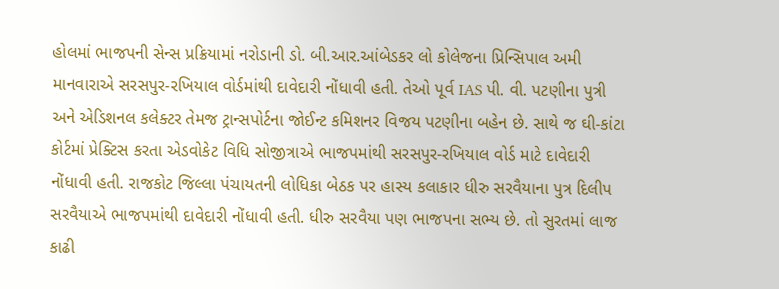હોલમાં ભાજપની સેન્સ પ્રક્રિયામાં નરોડાની ડો. બી.આર.આંબેડકર લો કોલેજના પ્રિન્સિપાલ અમી માનવારાએ સરસપુર-રખિયાલ વોર્ડમાંથી દાવેદારી નોંધાવી હતી. તેઓ પૂર્વ IAS પી. વી. પટણીના પુત્રી અને એડિશનલ કલેક્ટર તેમજ ટ્રાન્સપોર્ટના જોઈન્ટ કમિશનર વિજય પટણીના બહેન છે. સાથે જ ઘી-કાંટા કોર્ટમાં પ્રેક્ટિસ કરતા એડવોકેટ વિધિ સોજીત્રાએ ભાજપમાંથી સરસપુર-રખિયાલ વોર્ડ માટે દાવેદારી નોંધાવી હતી. રાજકોટ જિલ્લા પંચાયતની લોધિકા બેઠક પર હાસ્ય કલાકાર ધીરુ સરવૈયાના પુત્ર દિલીપ સરવૈયાએ ભાજપમાંથી દાવેદારી નોંધાવી હતી. ધીરુ સરવૈયા પણ ભાજપના સભ્ય છે. તો સુરતમાં લાજ કાઢી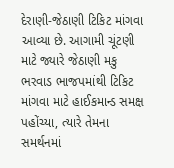દેરાણી-જેઠાણી ટિકિટ માંગવા આવ્યા છે. આગામી ચૂંટણી માટે જ્યારે જેઠાણી મકુ ભરવાડ ભાજપમાંથી ટિકિટ માંગવા માટે હાઈકમાન્ડ સમક્ષ પહોંચ્યા, ત્યારે તેમના સમર્થનમાં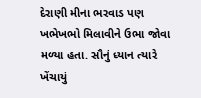દેરાણી મીના ભરવાડ પણ ખભેખભો મિલાવીને ઉભા જોવા મળ્યા હતા. સૌનું ધ્યાન ત્યારે ખેંચાયું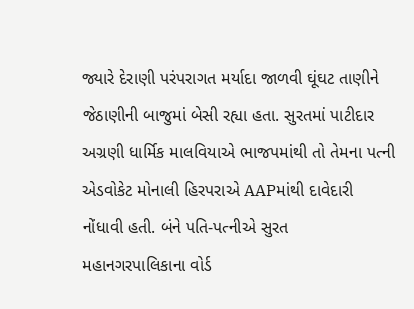જ્યારે દેરાણી પરંપરાગત મર્યાદા જાળવી ઘૂંઘટ તાણીને જેઠાણીની બાજુમાં બેસી રહ્યા હતા. સુરતમાં પાટીદાર અગ્રણી ધાર્મિક માલવિયાએ ભાજપમાંથી તો તેમના પત્ની એડવોકેટ મોનાલી હિરપરાએ AAPમાંથી દાવેદારી નોંધાવી હતી. બંને પતિ-પત્નીએ સુરત મહાનગરપાલિકાના વોર્ડ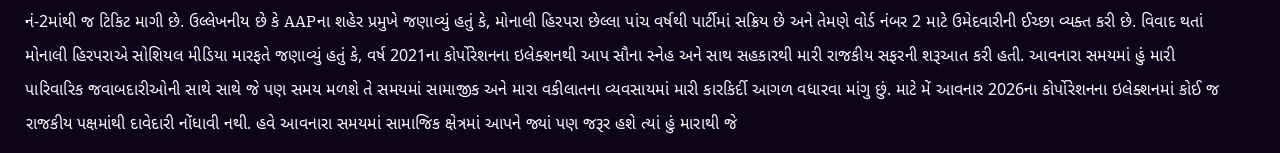નં-2માંથી જ ટિકિટ માગી છે. ઉલ્લેખનીય છે કે AAPના શહેર પ્રમુખે જણાવ્યું હતું કે, મોનાલી હિરપરા છેલ્લા પાંચ વર્ષથી પાર્ટીમાં સક્રિય છે અને તેમણે વોર્ડ નંબર 2 માટે ઉમેદવારીની ઈચ્છા વ્યક્ત કરી છે. વિવાદ થતાં મોનાલી હિરપરાએ સોશિયલ મીડિયા મારફતે જણાવ્યું હતું કે, વર્ષ 2021ના કોર્પોરેશનના ઇલેક્શનથી આપ સૌના સ્નેહ અને સાથ સહકારથી મારી રાજકીય સફરની શરૂઆત કરી હતી. આવનારા સમયમાં હું મારી પારિવારિક જવાબદારીઓની સાથે સાથે જે પણ સમય મળશે તે સમયમાં સામાજીક અને મારા વકીલાતના વ્યવસાયમાં મારી કારકિર્દી આગળ વધારવા માંગુ છું. માટે મેં આવનાર 2026ના કોર્પોરેશનના ઇલેક્શનમાં કોઈ જ રાજકીય પક્ષમાંથી દાવેદારી નોંધાવી નથી. હવે આવનારા સમયમાં સામાજિક ક્ષેત્રમાં આપને જ્યાં પણ જરૂર હશે ત્યાં હું મારાથી જે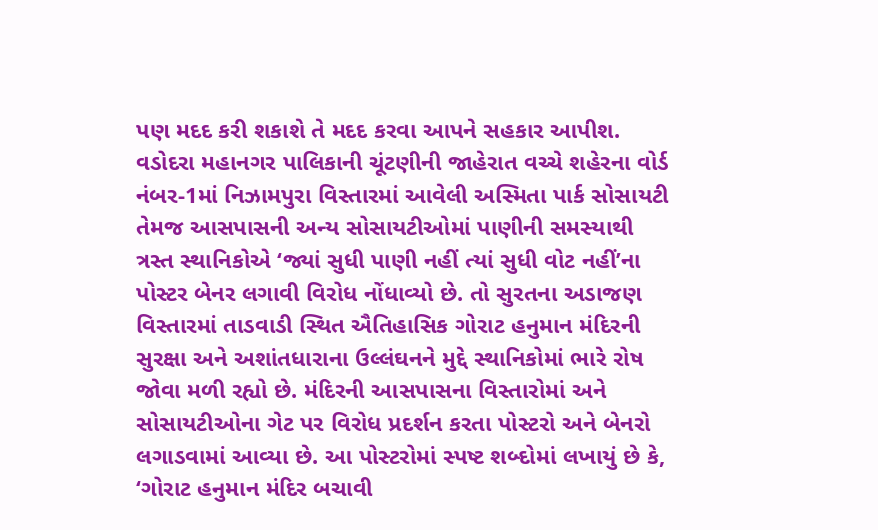પણ મદદ કરી શકાશે તે મદદ કરવા આપને સહકાર આપીશ. વડોદરા મહાનગર પાલિકાની ચૂંટણીની જાહેરાત વચ્ચે શહેરના વોર્ડ નંબર-1માં નિઝામપુરા વિસ્તારમાં આવેલી અસ્મિતા પાર્ક સોસાયટી તેમજ આસપાસની અન્ય સોસાયટીઓમાં પાણીની સમસ્યાથી ત્રસ્ત સ્થાનિકોએ ‘જ્યાં સુધી પાણી નહીં ત્યાં સુધી વોટ નહીં’ના પોસ્ટર બેનર લગાવી વિરોધ નોંધાવ્યો છે. તો સુરતના અડાજણ વિસ્તારમાં તાડવાડી સ્થિત ઐતિહાસિક ગોરાટ હનુમાન મંદિરની સુરક્ષા અને અશાંતધારાના ઉલ્લંઘનને મુદ્દે સ્થાનિકોમાં ભારે રોષ જોવા મળી રહ્યો છે. મંદિરની આસપાસના વિસ્તારોમાં અને સોસાયટીઓના ગેટ પર વિરોધ પ્રદર્શન કરતા પોસ્ટરો અને બેનરો લગાડવામાં આવ્યા છે. આ પોસ્ટરોમાં સ્પષ્ટ શબ્દોમાં લખાયું છે કે, ‘ગોરાટ હનુમાન મંદિર બચાવી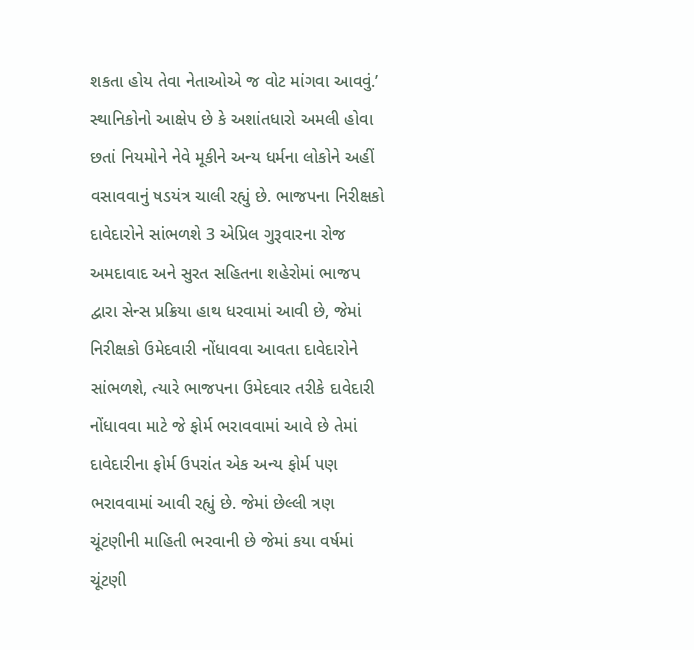શકતા હોય તેવા નેતાઓએ જ વોટ માંગવા આવવું.’ સ્થાનિકોનો આક્ષેપ છે કે અશાંતધારો અમલી હોવા છતાં નિયમોને નેવે મૂકીને અન્ય ધર્મના લોકોને અહીં વસાવવાનું ષડયંત્ર ચાલી રહ્યું છે. ભાજપના નિરીક્ષકો દાવેદારોને સાંભળશે 3 એપ્રિલ ગુરૂવારના રોજ અમદાવાદ અને સુરત સહિતના શહેરોમાં ભાજપ દ્વારા સેન્સ પ્રક્રિયા હાથ ધરવામાં આવી છે, જેમાં નિરીક્ષકો ઉમેદવારી નોંધાવવા આવતા દાવેદારોને સાંભળશે, ત્યારે ભાજપના ઉમેદવાર તરીકે દાવેદારી નોંધાવવા માટે જે ફોર્મ ભરાવવામાં આવે છે તેમાં દાવેદારીના ફોર્મ ઉપરાંત એક અન્ય ફોર્મ પણ ભરાવવામાં આવી રહ્યું છે. જેમાં છેલ્લી ત્રણ ચૂંટણીની માહિતી ભરવાની છે જેમાં કયા વર્ષમાં ચૂંટણી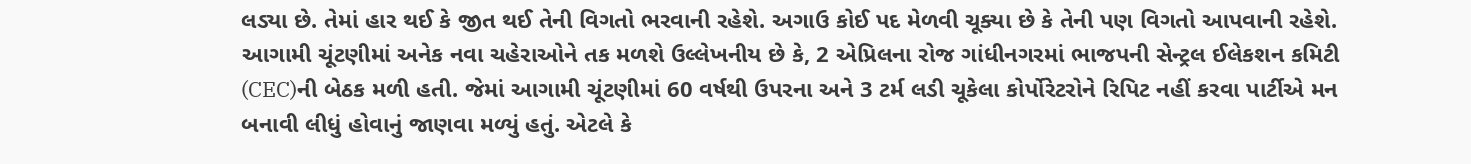લડ્યા છે. તેમાં હાર થઈ કે જીત થઈ તેની વિગતો ભરવાની રહેશે. અગાઉ કોઈ પદ મેળવી ચૂક્યા છે કે તેની પણ વિગતો આપવાની રહેશે. આગામી ચૂંટણીમાં અનેક નવા ચહેરાઓને તક મળશે ઉલ્લેખનીય છે કે, 2 એપ્રિલના રોજ ગાંધીનગરમાં ભાજપની સેન્ટ્રલ ઈલેકશન કમિટી (CEC)ની બેઠક મળી હતી. જેમાં આગામી ચૂંટણીમાં 60 વર્ષથી ઉપરના અને 3 ટર્મ લડી ચૂકેલા કોર્પોરેટરોને રિપિટ નહીં કરવા પાર્ટીએ મન બનાવી લીધું હોવાનું જાણવા મળ્યું હતું. એટલે કે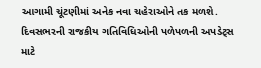આગામી ચૂંટણીમાં અનેક નવા ચહેરાઓને તક મળશે. દિવસભરની રાજકીય ગતિવિધિઓની પળેપળની અપડેટ્સ માટે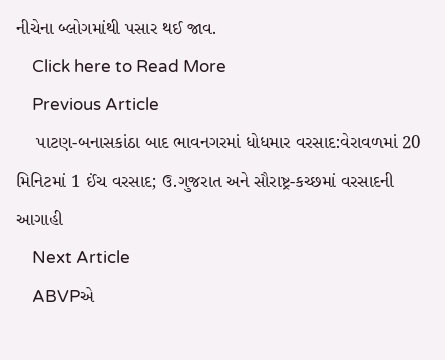નીચેના બ્લોગમાંથી પસાર થઈ જાવ.
    Click here to Read More
    Previous Article
    પાટણ-બનાસકાંઠા બાદ ભાવનગરમાં ધોધમાર વરસાદ:વેરાવળમાં 20 મિનિટમાં 1 ઈંચ વરસાદ; ઉ.ગુજરાત અને સૌરાષ્ટ્ર-કચ્છમાં વરસાદની આગાહી
    Next Article
    ABVPએ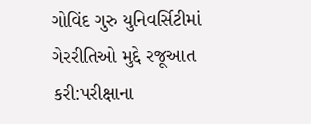ગોવિંદ ગુરુ યુનિવર્સિટીમાં ગેરરીતિઓ મુદ્દે રજૂઆત કરી:પરીક્ષાના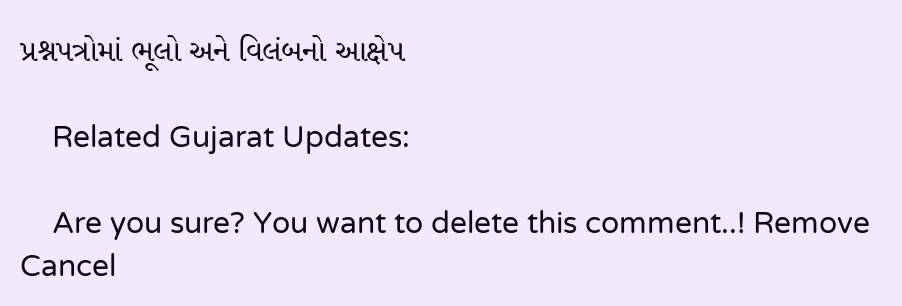પ્રશ્નપત્રોમાં ભૂલો અને વિલંબનો આક્ષેપ

    Related Gujarat Updates:

    Are you sure? You want to delete this comment..! Remove Cancel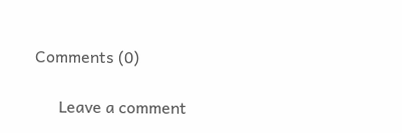Comments (0)

      Leave a comment